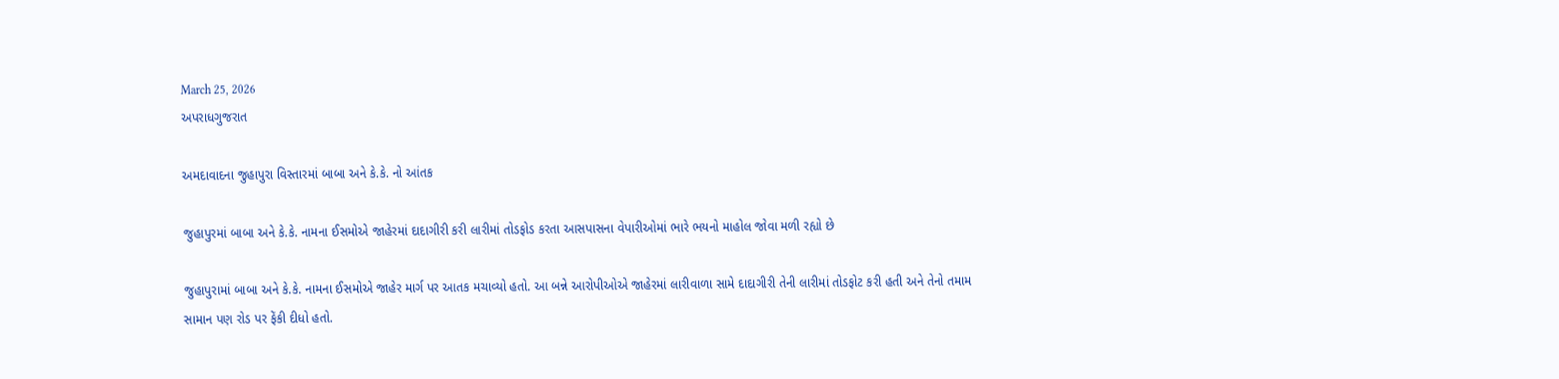March 25, 2026
અપરાધગુજરાત

અમદાવાદના જુહાપુરા વિસ્તારમાં બાબા અને કે.કે. નો આંતક

જુહાપુરમાં બાબા અને કે.કે. નામના ઈસમોએ જાહેરમાં દાદાગીરી કરી લારીમાં તોડફોડ કરતા આસપાસના વેપારીઓમાં ભારે ભયનો માહોલ જોવા મળી રહ્યો છે

જુહાપુરામાં બાબા અને કે.કે. નામના ઈસમોએ જાહેર માર્ગ પર આતક મચાવ્યો હતો. આ બન્ને આરોપીઓએ જાહેરમાં લારીવાળા સામે દાદાગીરી તેની લારીમાં તોડફોટ કરી હતી અને તેનો તમામ સામાન પણ રોડ પર ફેંકી દીધો હતો.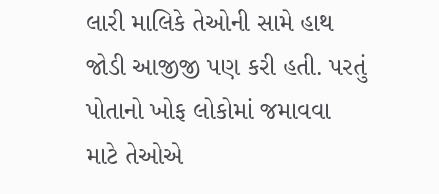લારી માલિકે તેઓની સામે હાથ જોડી આજીજી પણ કરી હતી. પરતું પોતાનો ખોફ લોકોમાં જમાવવા માટે તેઓએ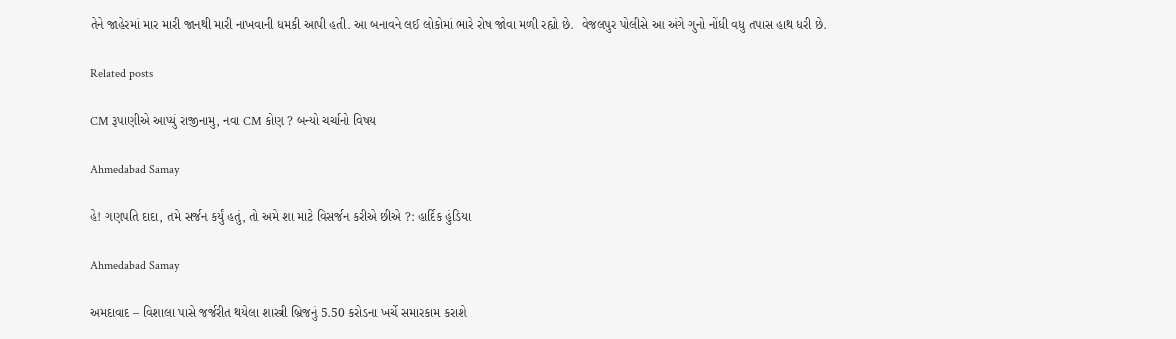તેને જાહેરમાં માર મારી જાનથી મારી નાખવાની ધમકી આપી હતી. આ બનાવને લઈ લોકોમાં ભારે રોષ જોવા મળી રહ્યો છે.  વેજલપુર પોલીસે આ અંગે ગુનો નોંધી વધુ તપાસ હાથ ધરી છે.

Related posts

CM રૂપાણીએ આપ્યું રાજીનામુ, નવા CM કોણ ? બન્યો ચર્ચાનો વિષય

Ahmedabad Samay

હે! ગણપતિ દાદા, તમે સર્જન કર્યું હતું, તો અમે શા માટે વિસર્જન કરીએ છીએ ?: હાર્દિક હુંડિયા

Ahmedabad Samay

અમદાવાદ – વિશાલા પાસે જર્જરીત થયેલા શાસ્ત્રી બ્રિજનું 5.50 કરોડના ખર્ચે સમારકામ કરાશે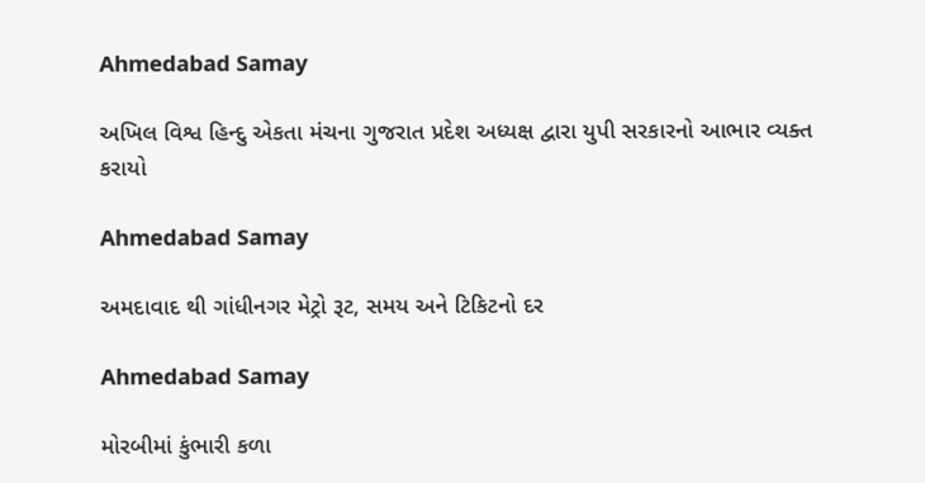Ahmedabad Samay

અખિલ વિશ્વ હિન્દુ એકતા મંચના ગુજરાત પ્રદેશ અધ્યક્ષ દ્વારા યુપી સરકારનો આભાર વ્યક્ત કરાયો

Ahmedabad Samay

અમદાવાદ થી ગાંધીનગર મેટ્રો રૂટ, સમય અને ટિકિટનો દર

Ahmedabad Samay

મોરબીમાં કુંભારી કળા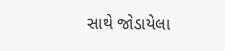સાથે જોડાયેલા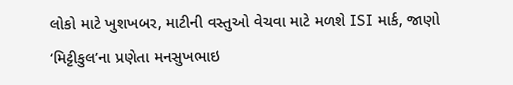લોકો માટે ખુશખબર, માટીની વસ્તુઓ વેચવા માટે મળશે ISI માર્ક, જાણો ‘મિટ્ટીકુલ’ના પ્રણેતા મનસુખભાઇ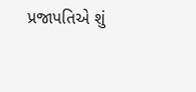પ્રજાપતિએ શું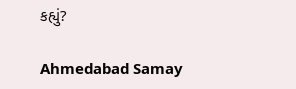કહ્યું?

Ahmedabad Samay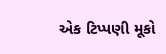એક ટિપ્પણી મૂકો